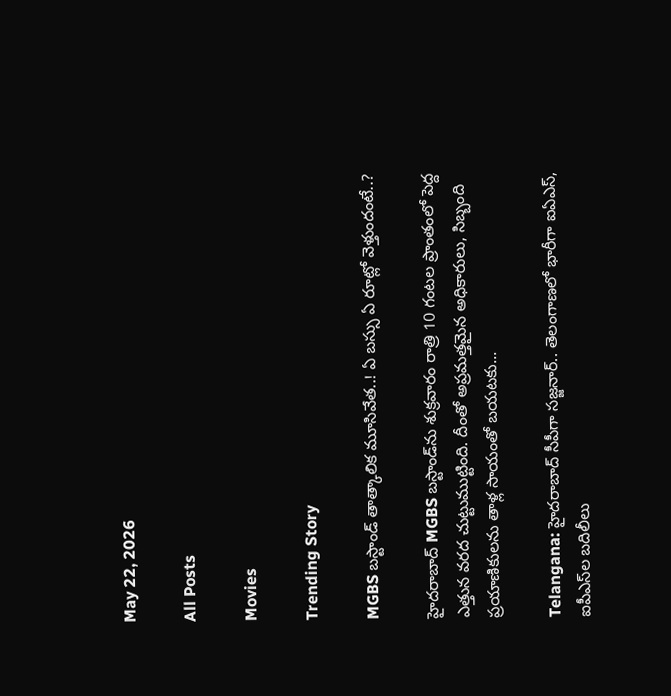May 22, 2026

All Posts

Movies

Trending Story

MGBS బస్టాండ్‌ తాత్కాలిక మూసివేత..! ఏ బస్సు ఏ రూట్లో వెళ్తుందంటే..?

హైదరాబాద్ MGBS బస్టాండ్‌ను శుక్రవారం రాత్రి 10 గంటల ప్రాంతంలో పెద్ద ఎత్తున వరద చుట్టుముట్టింది. దీంతో అప్రమత్తమైన అధికారులు, సిబ్బంది ప్రయాణికులను తాళ్ల సాయంతో బయటకు...

Telangana: హైదరాబాద్‌ సీపీగా సజ్జనార్.. తెలంగాణలో భారీగా ఐఏఎస్‌, ఐపీఎస్‌ల బదిలీలు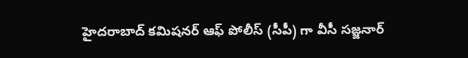హైదరాబాద్‌ కమిషనర్ ఆఫ్ పోలీస్‌ (సీపీ) గా వీసీ సజ్జనార్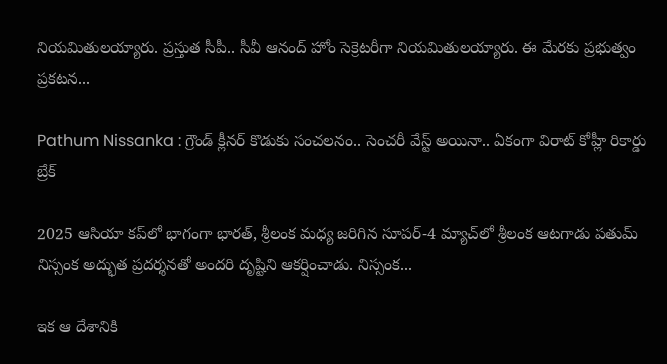నియమితులయ్యారు. ప్రస్తుత సీపీ.. సీవీ ఆనంద్ హోం సెక్రెటరీగా నియమితులయ్యారు. ఈ మేరకు ప్రభుత్వం ప్రకటన...

Pathum Nissanka : గ్రౌండ్ క్లీనర్ కొడుకు సంచలనం.. సెంచరీ వేస్ట్ అయినా.. ఏకంగా విరాట్ కోహ్లీ రికార్డు బ్రేక్

2025 ఆసియా కప్‌లో భాగంగా భారత్, శ్రీలంక మధ్య జరిగిన సూపర్‌-4 మ్యాచ్‌లో శ్రీలంక ఆటగాడు పతుమ్ నిస్సంక అద్భుత ప్రదర్శనతో అందరి దృష్టిని ఆకర్షించాడు. నిస్సంక...

ఇక ఆ దేశానికి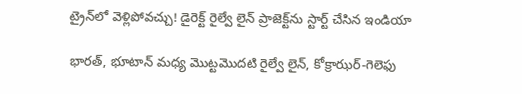ట్రైన్‌లో వెళ్లిపోవచ్చు! డైరెక్ట్‌ రైల్వే లైన్‌ ప్రాజెక్ట్‌ను స్టార్ట్‌ చేసిన ఇండియా

భారత్, భూటాన్ మధ్య మొట్టమొదటి రైల్వే లైన్, కోక్రాఝర్-గెలెఫు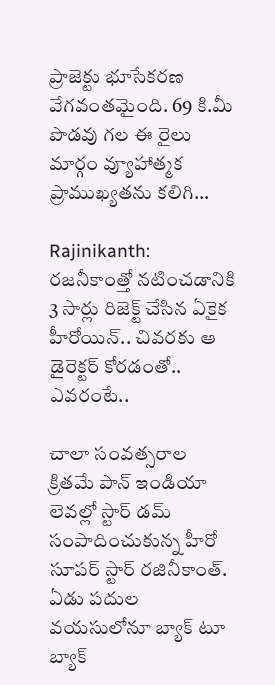ప్రాజెక్టు భూసేకరణ వేగవంతమైంది. 69 కి.మీ పొడవు గల ఈ రైలు మార్గం వ్యూహాత్మక ప్రాముఖ్యతను కలిగి...

Rajinikanth: రజనీకాంత్తో నటించడానికి 3 సార్లు రిజెక్ట్ చేసిన ఏకైక హీరోయిన్.. చివరకు ఆ డైరెక్టర్ కోరడంతో.. ఎవరంటే..

చాలా సంవత్సరాల క్రితమే పాన్ ఇండియా లెవల్లో స్టార్ డమ్ సంపాదించుకున్న హీరో సూపర్ స్టార్ రజినీకాంత్. ఏడు పదుల వయసులోనూ బ్యాక్ టూ బ్యాక్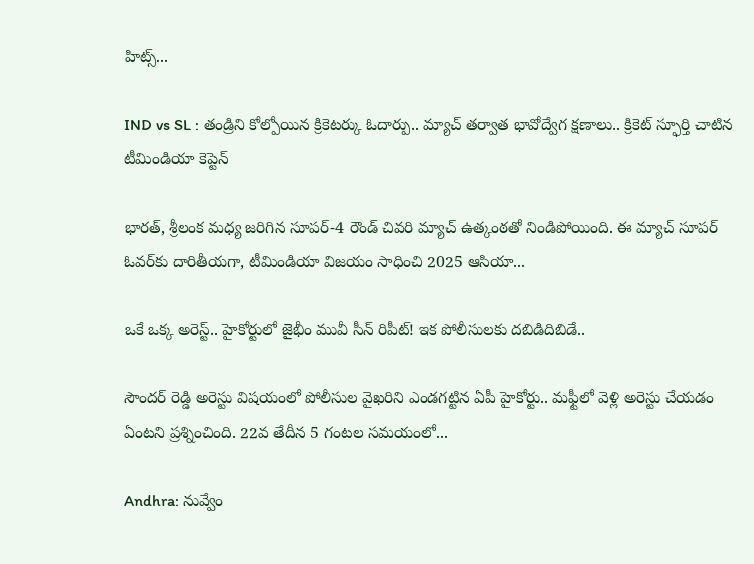హిట్స్...

IND vs SL : తండ్రిని కోల్పోయిన క్రికెటర్కు ఓదార్పు.. మ్యాచ్ తర్వాత భావోద్వేగ క్షణాలు.. క్రికెట్ స్ఫూర్తి చాటిన టీమిండియా కెప్టెన్

భారత్, శ్రీలంక మధ్య జరిగిన సూపర్-4 రౌండ్ చివరి మ్యాచ్ ఉత్కంఠతో నిండిపోయింది. ఈ మ్యాచ్ సూపర్ ఓవర్‌కు దారితీయగా, టీమిండియా విజయం సాధించి 2025 ఆసియా...

ఒకే ఒక్క అరెస్ట్‌.. హైకోర్టులో జైభీం మువీ సీన్‌ రిపీట్! ఇక పోలీసులకు దబిడిదిబిడే..

సౌందర్ రెడ్డి అరెస్టు విషయంలో పోలీసుల వైఖరిని ఎండగట్టిన ఏపీ హైకోర్టు.. మఫ్టీలో వెళ్లి అరెస్టు చేయడం ఏంటని ప్రశ్నించింది. 22వ తేదీన 5 గంటల సమయంలో...

Andhra: నువ్వేం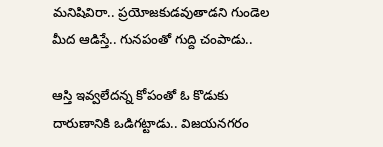మనిషివిరా.. ప్రయోజకుడవుతాడని గుండెల మీద ఆడిస్తే.. గునపంతో గుద్ది చంపాడు..

ఆస్తి ఇవ్వలేదన్న కోపంతో ఓ కొడుకు దారుణానికి ఒడిగట్టాడు.. విజయనగరం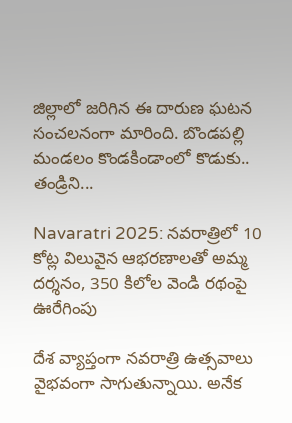జిల్లాలో జరిగిన ఈ దారుణ ఘటన సంచలనంగా మారింది. బొండపల్లి మండలం కొండకిండాంలో కొడుకు.. తండ్రిని...

Navaratri 2025: నవరాత్రిలో 10 కోట్ల విలువైన ఆభరణాలతో అమ్మ దర్శనం, 350 కిలోల వెండి రథంపై ఊరేగింపు

దేశ వ్యాప్తంగా నవరాత్రి ఉత్సవాలు వైభవంగా సాగుతున్నాయి. అనేక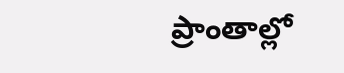ప్రాంతాల్లో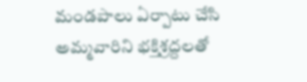మండపాలు ఏర్పాటు చేసి అమ్మవారిని భక్తిశ్రద్దలతో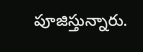పూజిస్తున్నారు.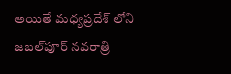అయితే మధ్యప్రదేశ్ లోని జబల్‌పూర్ నవరాత్రి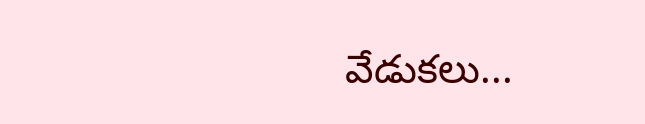వేడుకలు...